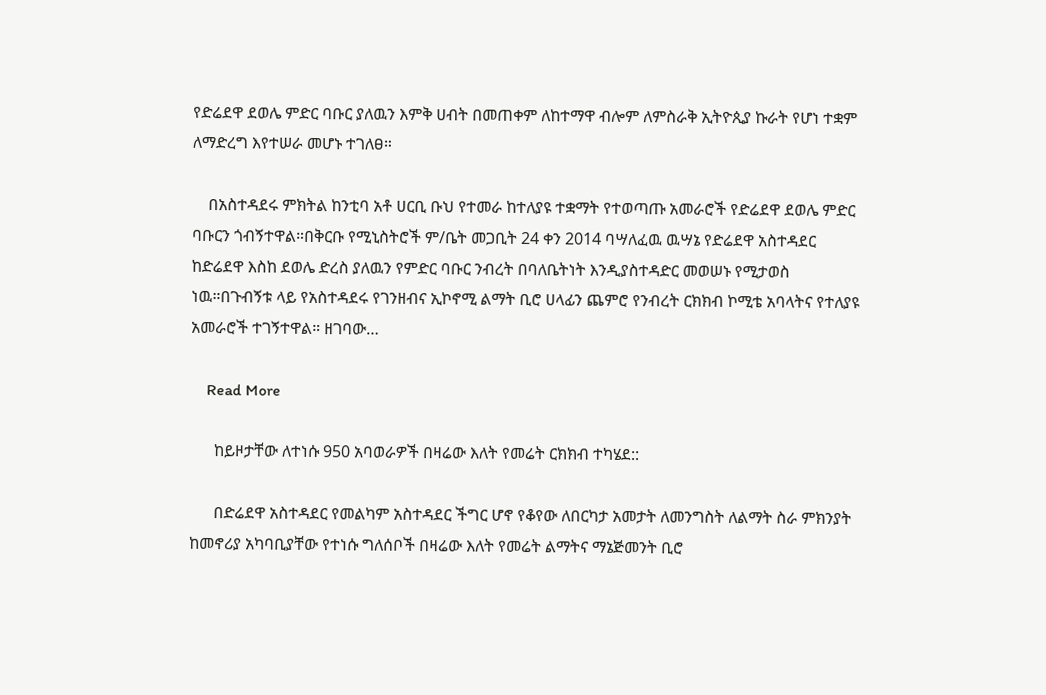የድሬደዋ ደወሌ ምድር ባቡር ያለዉን እምቅ ሀብት በመጠቀም ለከተማዋ ብሎም ለምስራቅ ኢትዮጲያ ኩራት የሆነ ተቋም ለማድረግ እየተሠራ መሆኑ ተገለፀ።

    በአስተዳደሩ ምክትል ከንቲባ አቶ ሀርቢ ቡህ የተመራ ከተለያዩ ተቋማት የተወጣጡ አመራሮች የድሬደዋ ደወሌ ምድር ባቡርን ጎብኝተዋል።በቅርቡ የሚኒስትሮች ም/ቤት መጋቢት 24 ቀን 2014 ባሣለፈዉ ዉሣኔ የድሬደዋ አስተዳደር ከድሬደዋ እስከ ደወሌ ድረስ ያለዉን የምድር ባቡር ንብረት በባለቤትነት እንዲያስተዳድር መወሠኑ የሚታወስ ነዉ።በጉብኝቱ ላይ የአስተዳደሩ የገንዘብና ኢኮኖሚ ልማት ቢሮ ሀላፊን ጨምሮ የንብረት ርክክብ ኮሚቴ አባላትና የተለያዩ አመራሮች ተገኝተዋል። ዘገባው…

    Read More

      ከይዞታቸው ለተነሱ 950 አባወራዎች በዛሬው እለት የመሬት ርክክብ ተካሄደ::

      በድሬደዋ አስተዳደር የመልካም አስተዳደር ችግር ሆኖ የቆየው ለበርካታ አመታት ለመንግስት ለልማት ስራ ምክንያት ከመኖሪያ አካባቢያቸው የተነሱ ግለሰቦች በዛሬው እለት የመሬት ልማትና ማኔጅመንት ቢሮ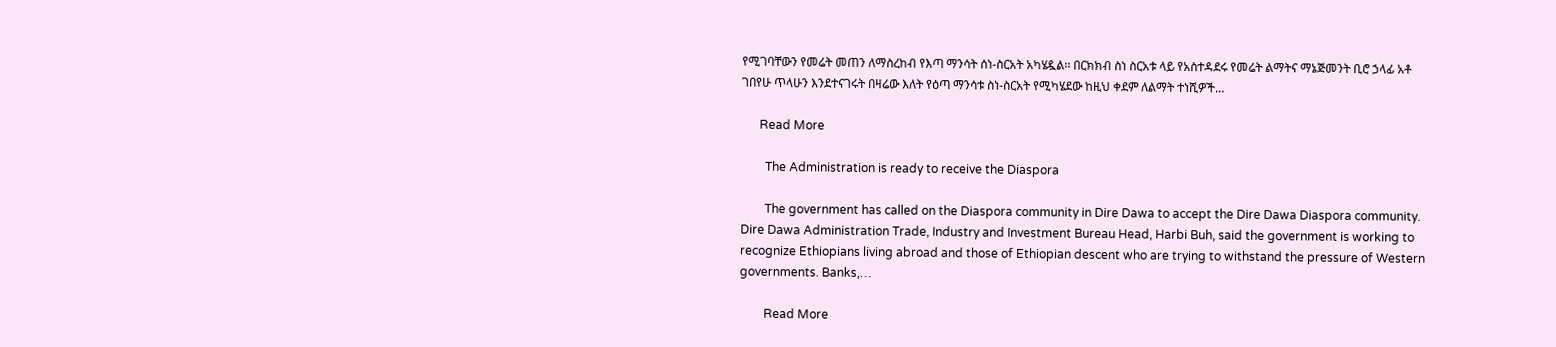የሚገባቸውን የመሬት መጠን ለማስረከብ የእጣ ማንሳት ሰነ-ስርአት አካሄዷል፡፡ በርክክብ ስነ ስርአቱ ላይ የአስተዳደሩ የመሬት ልማትና ማኔጅመንት ቢሮ ኃላፊ አቶ ገበየሁ ጥላሁን እንደተናገሩት በዛሬው እለት የዕጣ ማንሳቱ ስነ-ስርአት የሚካሄደው ከዚህ ቀደም ለልማት ተነሺዎች…

      Read More

        The Administration is ready to receive the Diaspora

        The government has called on the Diaspora community in Dire Dawa to accept the Dire Dawa Diaspora community. Dire Dawa Administration Trade, Industry and Investment Bureau Head, Harbi Buh, said the government is working to recognize Ethiopians living abroad and those of Ethiopian descent who are trying to withstand the pressure of Western governments. Banks,…

        Read More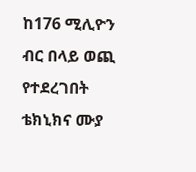ከ176 ሚሊዮን ብር በላይ ወጪ የተደረገበት ቴክኒክና ሙያ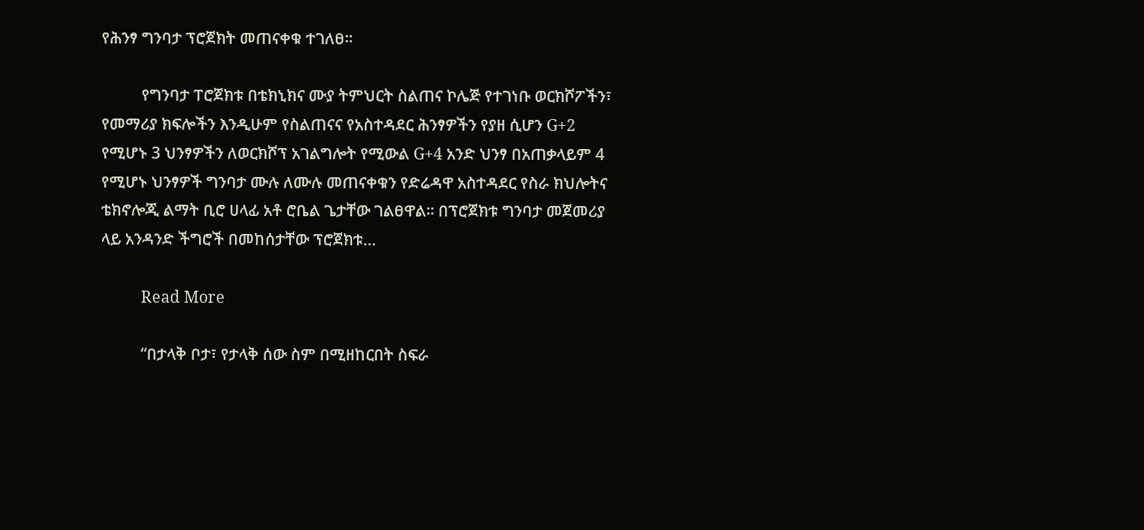የሕንፃ ግንባታ ፕሮጀክት መጠናቀቁ ተገለፀ፡፡

          የግንባታ ፐሮጀክቱ በቴክኒክና ሙያ ትምህርት ስልጠና ኮሌጅ የተገነቡ ወርክሾፖችን፣ የመማሪያ ክፍሎችን እንዲሁም የስልጠናና የአስተዳደር ሕንፃዎችን የያዘ ሲሆን G+2 የሚሆኑ 3 ህንፃዎችን ለወርክሾፕ አገልግሎት የሚውል G+4 አንድ ህንፃ በአጠቃላይም 4 የሚሆኑ ህንፃዎች ግንባታ ሙሉ ለሙሉ መጠናቀቁን የድሬዳዋ አስተዳደር የስራ ክህሎትና ቴክኖሎጂ ልማት ቢሮ ሀላፊ አቶ ሮቤል ጌታቸው ገልፀዋል፡፡ በፕሮጀክቱ ግንባታ መጀመሪያ ላይ አንዳንድ ችግሮች በመከሰታቸው ፕሮጀክቱ…

          Read More

          “በታላቅ ቦታ፣ የታላቅ ሰው ስም በሚዘከርበት ስፍራ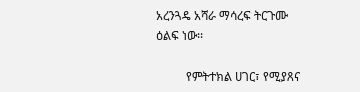አረንጓዴ አሻራ ማሳረፍ ትርጉሙ ዕልፍ ነው፡፡

          የምትተክል ሀገር፣ የሚያጸና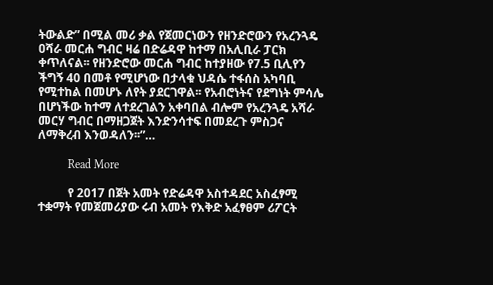ትውልድ” በሚል መሪ ቃል የጀመርነውን የዘንድሮውን የአረንጓዴ ዐሻራ መርሐ ግብር ዛሬ በድሬዳዋ ከተማ በአሊቢራ ፓርክ ቀጥለናል፡፡ የዘንድሮው መርሐ ግብር ከተያዘው የ7.5 ቢሊየን ችግኝ 40 በመቶ የሚሆነው በታላቁ ህዳሴ ተፋሰስ አካባቢ የሚተከል በመሆኑ ለየት ያደርገዋል፡፡ የአብሮነትና የደግነት ምሳሌ በሆነችው ከተማ ለተደረገልን አቀባበል ብሎም የአረንጓዴ አሻራ መርሃ ግብር በማዘጋጀት እንድንሳተፍ በመደረጉ ምስጋና ለማቅረብ እንወዳለን፡፡”…

          Read More

          የ 2017 በጀት አመት የድሬዳዋ አስተዳደር አስፈፃሚ ተቋማት የመጀመሪያው ሩብ አመት የእቅድ አፈፃፀም ሪፖርት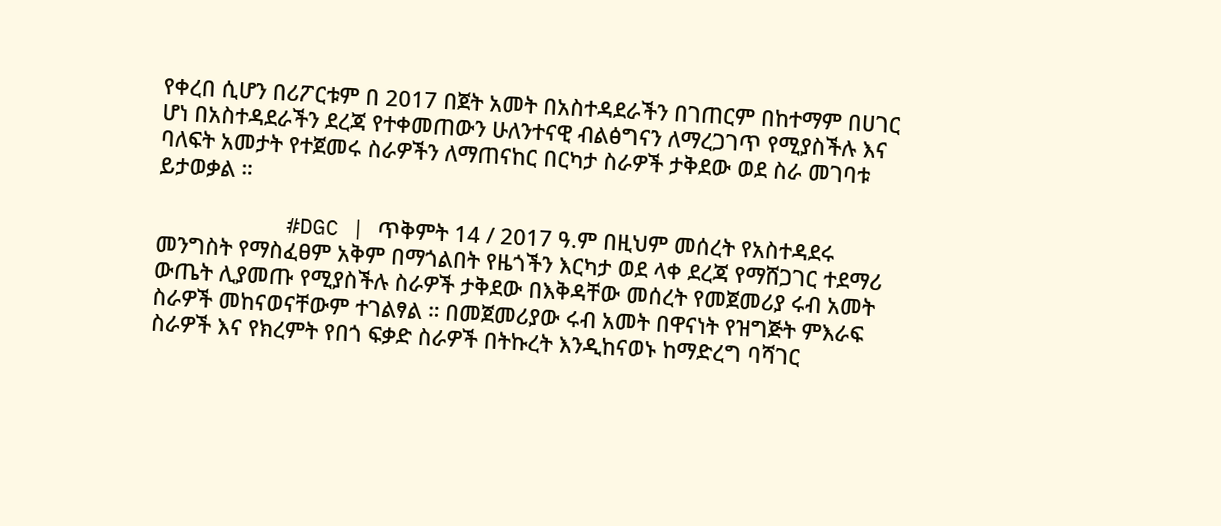የቀረበ ሲሆን በሪፖርቱም በ 2017 በጀት አመት በአስተዳደራችን በገጠርም በከተማም በሀገር ሆነ በአስተዳደራችን ደረጃ የተቀመጠውን ሁለንተናዊ ብልፅግናን ለማረጋገጥ የሚያስችሉ እና ባለፍት አመታት የተጀመሩ ስራዎችን ለማጠናከር በርካታ ስራዎች ታቅደው ወደ ስራ መገባቱ ይታወቃል ።

          #DGC | ጥቅምት 14 / 2017 ዓ.ም በዚህም መሰረት የአስተዳደሩ መንግስት የማስፈፀም አቅም በማጎልበት የዜጎችን እርካታ ወደ ላቀ ደረጃ የማሸጋገር ተደማሪ ውጤት ሊያመጡ የሚያስችሉ ስራዎች ታቅደው በእቅዳቸው መሰረት የመጀመሪያ ሩብ አመት ስራዎች መከናወናቸውም ተገልፃል ። በመጀመሪያው ሩብ አመት በዋናነት የዝግጅት ምእራፍ ስራዎች እና የክረምት የበጎ ፍቃድ ስራዎች በትኩረት እንዲከናወኑ ከማድረግ ባሻገር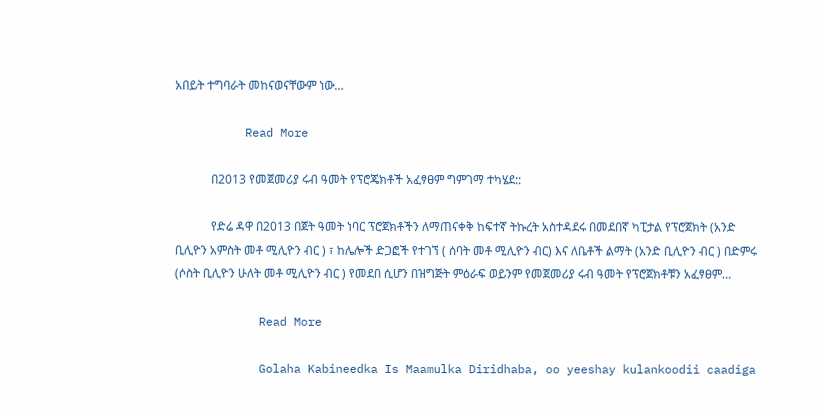አበይት ተግባራት መከናወናቸውም ነው…

          Read More

            በ2013 የመጀመሪያ ሩብ ዓመት የፕሮጄክቶች አፈፃፀም ግምገማ ተካሄደ::

            የድሬ ዳዋ በ2013 በጀት ዓመት ነባር ፕሮጀክቶችን ለማጠናቀቅ ከፍተኛ ትኩረት አስተዳደሩ በመደበኛ ካፒታል የፕሮጀክት (አንድ ቢሊዮን አምስት መቶ ሚሊዮን ብር ) ፣ ከሌሎች ድጋፎች የተገኘ ( ሰባት መቶ ሚሊዮን ብር) እና ለቤቶች ልማት (አንድ ቢሊዮን ብር ) በድምሩ (ሶስት ቢሊዮን ሁለት መቶ ሚሊዮን ብር ) የመደበ ሲሆን በዝግጅት ምዕራፍ ወይንም የመጀመሪያ ሩብ ዓመት የፕሮጀክቶቹን አፈፃፀም…

            Read More

            Golaha Kabineedka Is Maamulka Diridhaba, oo yeeshay kulankoodii caadiga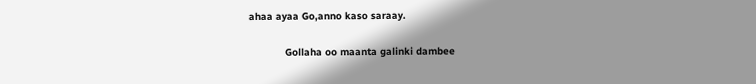ahaa ayaa Go,anno kaso saraay.

            Gollaha oo maanta galinki dambee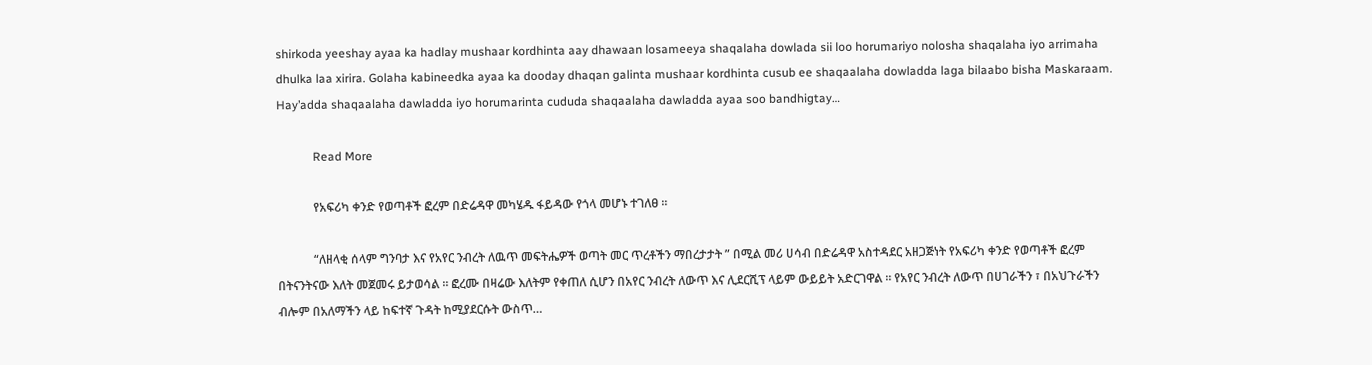shirkoda yeeshay ayaa ka hadlay mushaar kordhinta aay dhawaan losameeya shaqalaha dowlada sii loo horumariyo nolosha shaqalaha iyo arrimaha dhulka laa xirira. Golaha kabineedka ayaa ka dooday dhaqan galinta mushaar kordhinta cusub ee shaqaalaha dowladda laga bilaabo bisha Maskaraam. Hay’adda shaqaalaha dawladda iyo horumarinta cududa shaqaalaha dawladda ayaa soo bandhigtay…

            Read More

            የአፍሪካ ቀንድ የወጣቶች ፎረም በድሬዳዋ መካሄዱ ፋይዳው የጎላ መሆኑ ተገለፀ ።

            “ለዘላቂ ሰላም ግንባታ እና የአየር ንብረት ለዉጥ መፍትሔዎች ወጣት መር ጥረቶችን ማበረታታት ” በሚል መሪ ሀሳብ በድሬዳዋ አስተዳደር አዘጋጅነት የአፍሪካ ቀንድ የወጣቶች ፎረም በትናንትናው እለት መጀመሩ ይታወሳል ። ፎረሙ በዛሬው እለትም የቀጠለ ሲሆን በአየር ንብረት ለውጥ እና ሊደርሺፕ ላይም ውይይት አድርገዋል ። የአየር ንብረት ለውጥ በሀገራችን ፣ በአህጉራችን ብሎም በአለማችን ላይ ከፍተኛ ጉዳት ከሚያደርሱት ውስጥ…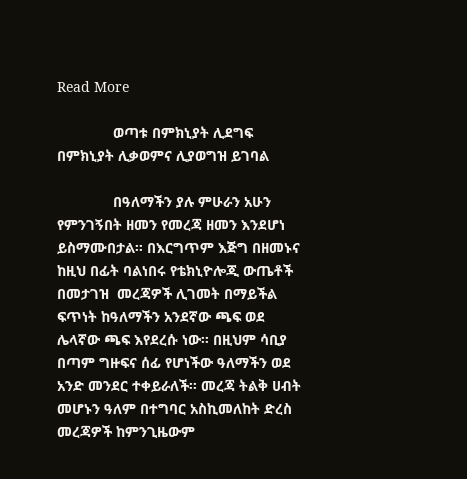Read More

              ወጣቱ በምክኒያት ሊደግፍ በምክኒያት ሊቃወምና ሊያወግዝ ይገባል

              በዓለማችን ያሉ ምሁራን አሁን የምንገኝበት ዘመን የመረጃ ዘመን እንደሆነ ይስማሙበታል፡፡ በእርግጥም እጅግ በዘመኑና ከዚህ በፊት ባልነበሩ የቴክኒዮሎጂ ውጤቶች በመታገዝ  መረጃዎች ሊገመት በማይችል ፍጥነት ከዓለማችን አንደኛው ጫፍ ወደ ሌላኛው ጫፍ እየደረሱ ነው፡፡ በዚህም ሳቢያ በጣም ግዙፍና ሰፊ የሆነችው ዓለማችን ወደ አንድ መንደር ተቀይራለች፡፡ መረጃ ትልቅ ሀብት መሆኑን ዓለም በተግባር አስኪመለከት ድረስ መረጃዎች ከምንጊዜውም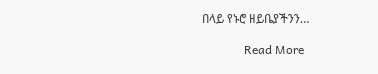በላይ የኑሮ ዘይቤያችንን…

              Read More